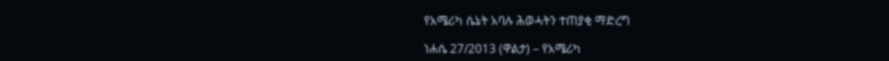የአሜሪካ ሴኔት አባሉ ሕወሓትን ተጠያቂ ማድረግ

ነሐሴ 27/2013 (ዋልታ) – የአሜሪካ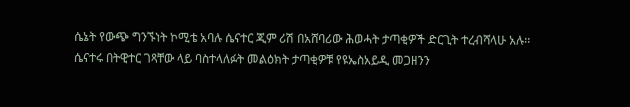ሴኔት የውጭ ግንኙነት ኮሚቴ አባሉ ሴናተር ጂም ሪሽ በአሸባሪው ሕወሓት ታጣቂዎች ድርጊት ተረብሻላሁ አሉ፡፡
ሴናተሩ በትዊተር ገጻቸው ላይ ባስተላለፉት መልዕክት ታጣቂዎቹ የዩኤስአይዲ መጋዘንን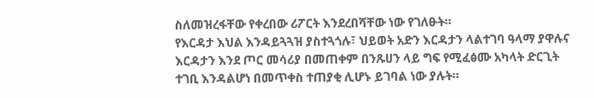ስለመዝረፋቸው የቀረበው ሪፖርት እንደረበሻቸው ነው የገለፁት።
የእርዳታ እህል እንዳይጓጓዝ ያስተጓጎሉ፣ ህይወት አድን እርዳታን ላልተገባ ዓላማ ያዋሉና እርዳታን እንደ ጦር መሳሪያ በመጠቀም በንጹሀን ላይ ግፍ የሚፈፅሙ አካላት ድርጊት ተገቢ እንዳልሆነ በመጥቀስ ተጠያቂ ሊሆኑ ይገባል ነው ያሉት።